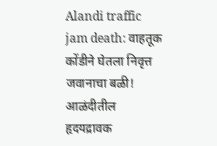Alandi traffic jam death: वाहतूक कोंडीने घेतला निवृत्त जवानाचा बळी! आळंदीतील हृदयद्रावक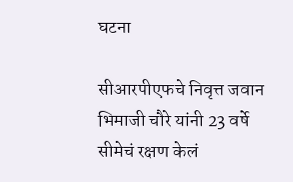घटना

सीआरपीएफचे निवृत्त जवान भिमाजी चौरे यांनी 23 वर्षे सीमेचं रक्षण केलं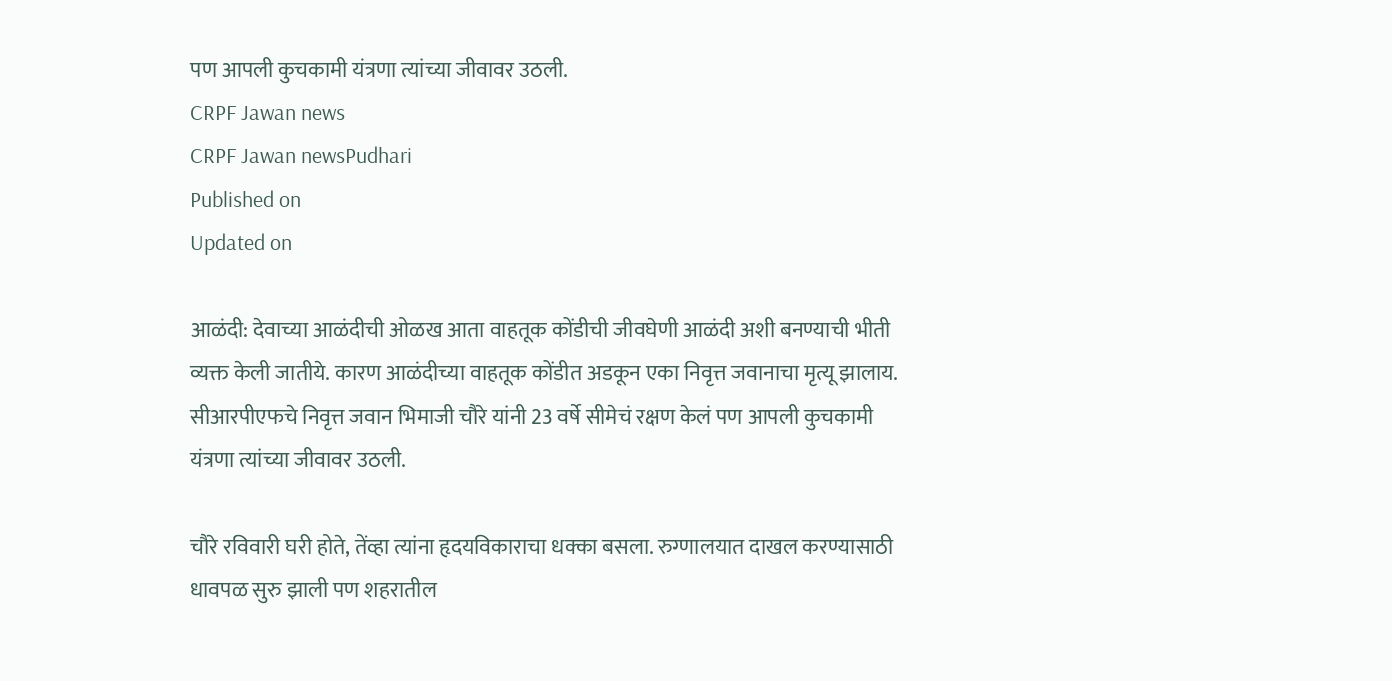पण आपली कुचकामी यंत्रणा त्यांच्या जीवावर उठली.
CRPF Jawan news
CRPF Jawan newsPudhari
Published on
Updated on

आळंदी: देवाच्या आळंदीची ओळख आता वाहतूक कोंडीची जीवघेणी आळंदी अशी बनण्याची भीती व्यक्त केली जातीये. कारण आळंदीच्या वाहतूक कोंडीत अडकून एका निवृत्त जवानाचा मृत्यू झालाय. सीआरपीएफचे निवृत्त जवान भिमाजी चौरे यांनी 23 वर्षे सीमेचं रक्षण केलं पण आपली कुचकामी यंत्रणा त्यांच्या जीवावर उठली.

चौरे रविवारी घरी होते, तेंव्हा त्यांना हृदयविकाराचा धक्का बसला. रुग्णालयात दाखल करण्यासाठी धावपळ सुरु झाली पण शहरातील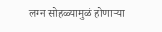लग्न सोहळ्यामुळं होणाऱ्या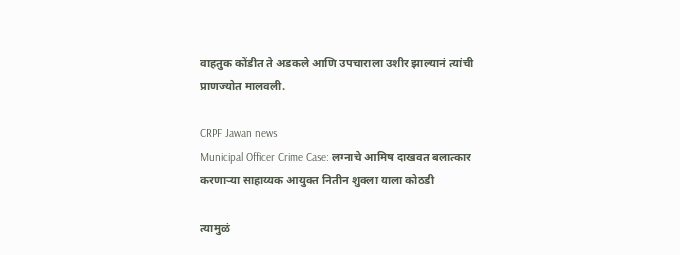वाहतुक कोंडीत ते अडकले आणि उपचाराला उशीर झाल्यानं त्यांची प्राणज्योत मालवली.

CRPF Jawan news
Municipal Officer Crime Case: लग्नाचे आमिष दाखवत बलात्कार करणाऱ्या साहाय्यक आयुक्त नितीन शुक्ला याला कोठडी

त्यामुळं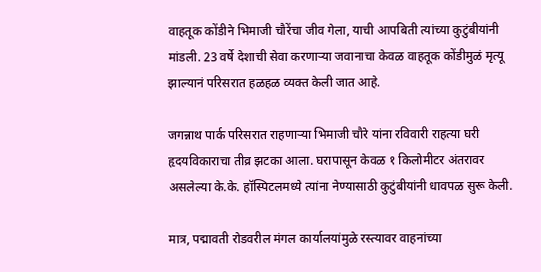वाहतूक कोंडीने भिमाजी चौरेंचा जीव गेला, याची आपबिती त्यांच्या कुटुंबीयांनी मांडली. 23 वर्षे देशाची सेवा करणाऱ्या जवानाचा केवळ वाहतूक कोंडीमुळं मृत्यू झाल्यानं परिसरात हळहळ व्यक्त केली जात आहे.

जगन्नाथ पार्क परिसरात राहणाऱ्या भिमाजी चौरे यांना रविवारी राहत्या घरी हृदयविकाराचा तीव्र झटका आला. घरापासून केवळ १ किलोमीटर अंतरावर असलेल्या के.के. हॉस्पिटलमध्ये त्यांना नेण्यासाठी कुटुंबीयांनी धावपळ सुरू केली.

मात्र, पद्मावती रोडवरील मंगल कार्यालयांमुळे रस्त्यावर वाहनांच्या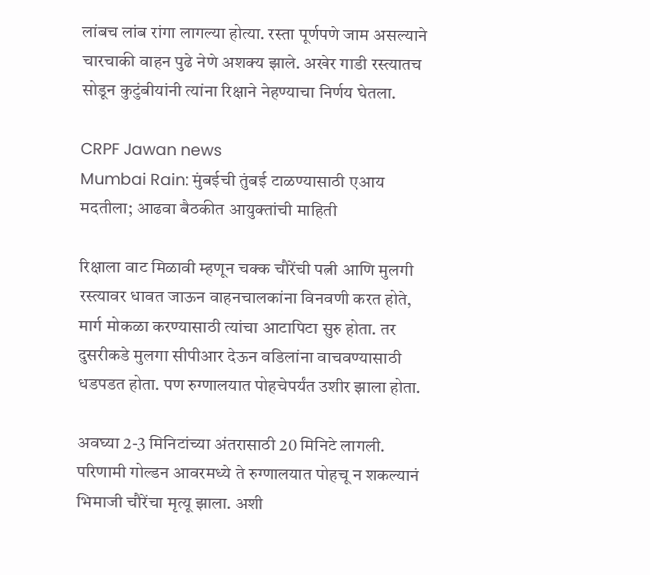लांबच लांब रांगा लागल्या होत्या. रस्ता पूर्णपणे जाम असल्याने चारचाकी वाहन पुढे नेणे अशक्य झाले. अखेर गाडी रस्त्यातच सोडून कुटुंबीयांनी त्यांना रिक्षाने नेहण्याचा निर्णय घेतला.

CRPF Jawan news
Mumbai Rain: मुंबईची तुंबई टाळण्यासाठी एआय मदतीला; आढवा बैठकीत आयुक्तांची माहिती

रिक्षाला वाट मिळावी म्हणून चक्क चौरेंची पत्नी आणि मुलगी रस्त्यावर धावत जाऊन वाहनचालकांना विनवणी करत होते, मार्ग मोकळा करण्यासाठी त्यांचा आटापिटा सुरु होता. तर दुसरीकडे मुलगा सीपीआर देऊन वडिलांना वाचवण्यासाठी धडपडत होता. पण रुग्णालयात पोहचेपर्यंत उशीर झाला होता.

अवघ्या 2-3 मिनिटांच्या अंतरासाठी 20 मिनिटे लागली. परिणामी गोल्डन आवरमध्ये ते रुग्णालयात पोहचू न शकल्यानं भिमाजी चौरेंचा मृत्यू झाला. अशी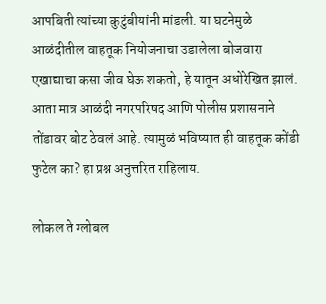आपबिती त्यांच्या कुटुंबीयांनी मांडली. या घटनेमुळे आळंदीतील वाहतूक नियोजनाचा उडालेला बोजवारा एखाद्याचा कसा जीव घेऊ शकतो, हे यातून अधोरेखित झालं. आता मात्र आळंदी नगरपरिषद आणि पोलीस प्रशासनाने तोंडावर बोट ठेवलं आहे. त्यामुळं भविष्यात ही वाहतूक कोंडी फुटेल का? हा प्रश्न अनुत्तरित राहिलाय.

लोकल ते ग्लोबल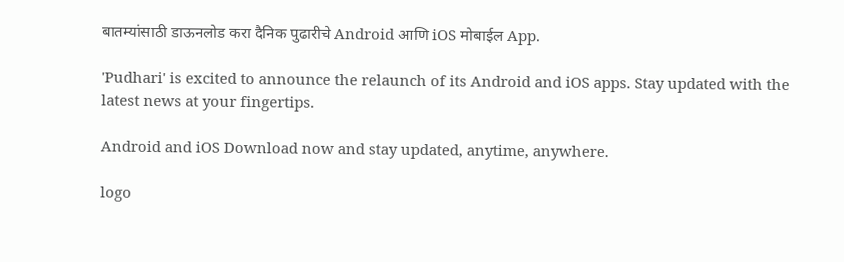बातम्यांसाठी डाऊनलोड करा दैनिक पुढारीचे Android आणि iOS मोबाईल App.

'Pudhari' is excited to announce the relaunch of its Android and iOS apps. Stay updated with the latest news at your fingertips.

Android and iOS Download now and stay updated, anytime, anywhere.

logo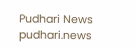Pudhari News
pudhari.news